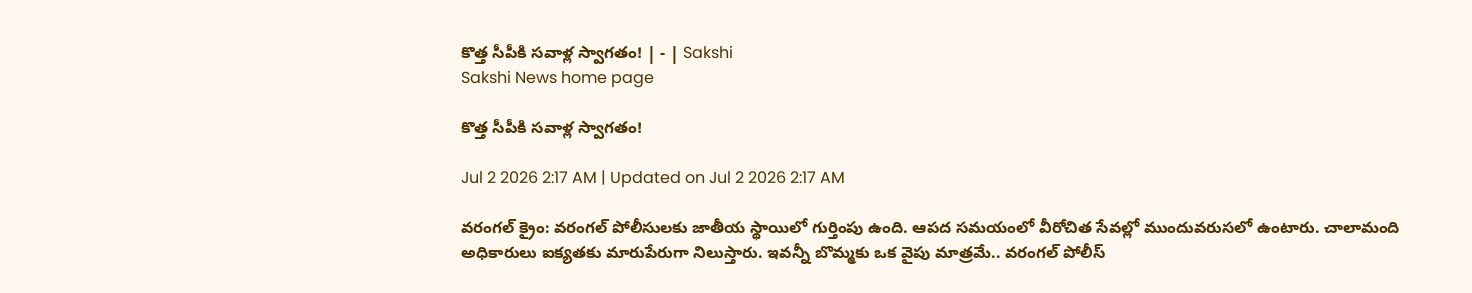కొత్త సీపీకి సవాళ్ల స్వాగతం! | - | Sakshi
Sakshi News home page

కొత్త సీపీకి సవాళ్ల స్వాగతం!

Jul 2 2026 2:17 AM | Updated on Jul 2 2026 2:17 AM

వరంగల్‌ క్రైం: వరంగల్‌ పోలీసులకు జాతీయ స్థాయిలో గుర్తింపు ఉంది. ఆపద సమయంలో వీరోచిత సేవల్లో ముందువరుసలో ఉంటారు. చాలామంది అధికారులు ఐక్యతకు మారుపేరుగా నిలుస్తారు. ఇవన్నీ బొమ్మకు ఒక వైపు మాత్రమే.. వరంగల్‌ పోలీస్‌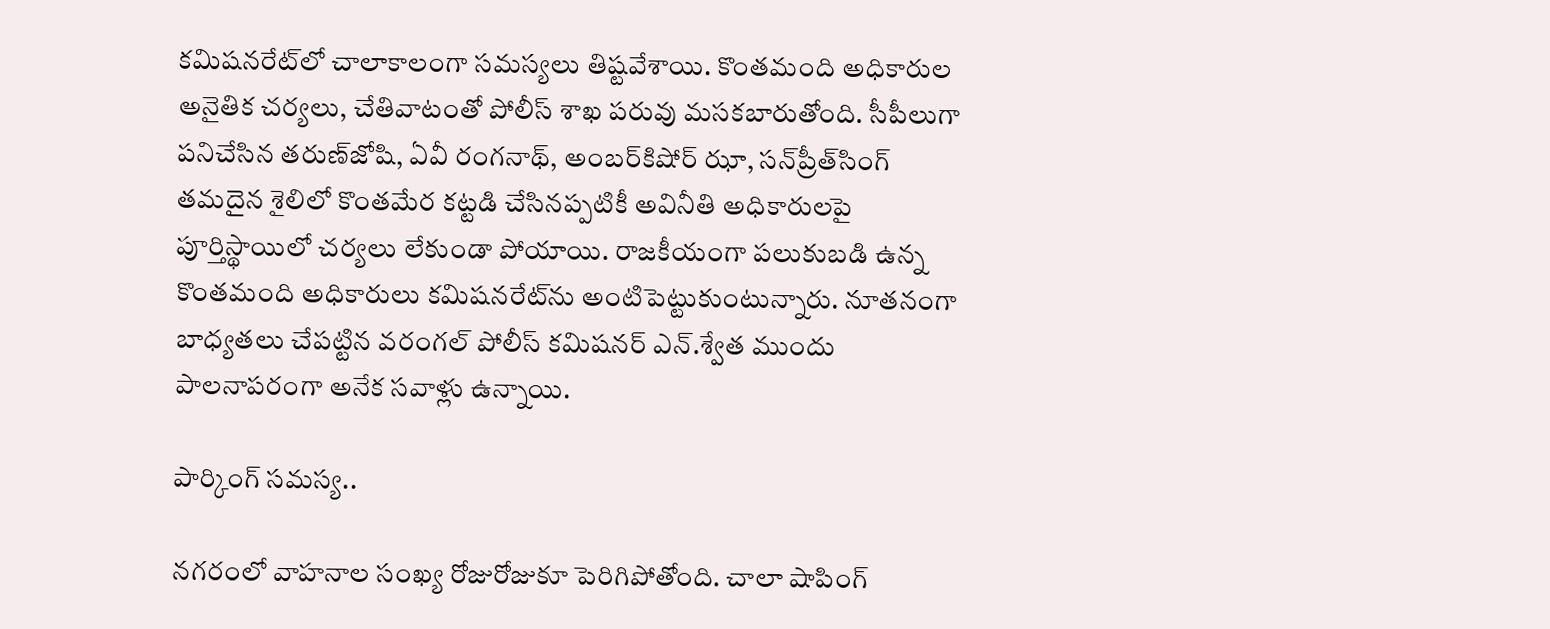కమిషనరేట్‌లో చాలాకాలంగా సమస్యలు తిష్టవేశాయి. కొంతమంది అధికారుల అనైతిక చర్యలు, చేతివాటంతో పోలీస్‌ శాఖ పరువు మసకబారుతోంది. సీపీలుగా పనిచేసిన తరుణ్‌జోషి, ఏవీ రంగనాథ్‌, అంబర్‌కిషోర్‌ ఝా, సన్‌ప్రీత్‌సింగ్‌ తమదైన శైలిలో కొంతమేర కట్టడి చేసినప్పటికీ అవినీతి అధికారులపై పూర్తిస్థాయిలో చర్యలు లేకుండా పోయాయి. రాజకీయంగా పలుకుబడి ఉన్న కొంతమంది అధికారులు కమిషనరేట్‌ను అంటిపెట్టుకుంటున్నారు. నూతనంగా బాధ్యతలు చేపట్టిన వరంగల్‌ పోలీస్‌ కమిషనర్‌ ఎన్‌.శ్వేత ముందు పాలనాపరంగా అనేక సవాళ్లు ఉన్నాయి.

పార్కింగ్‌ సమస్య..

నగరంలో వాహనాల సంఖ్య రోజురోజుకూ పెరిగిపోతోంది. చాలా షాపింగ్‌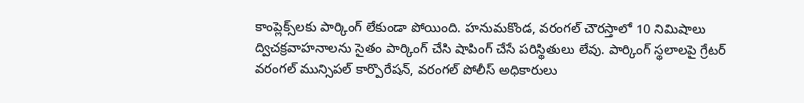కాంప్లెక్స్‌లకు పార్కింగ్‌ లేకుండా పోయింది. హనుమకొండ, వరంగల్‌ చౌరస్తాలో 10 నిమిషాలు ద్విచక్రవాహనాలను సైతం పార్కింగ్‌ చేసి షాపింగ్‌ చేసే పరిస్థితులు లేవు. పార్కింగ్‌ స్థలాలపై గ్రేటర్‌ వరంగల్‌ మున్సిపల్‌ కార్పొరేషన్‌, వరంగల్‌ పోలీస్‌ అధికారులు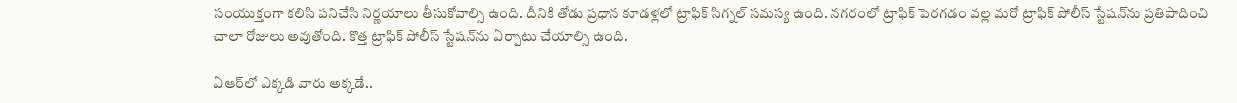సంయుక్తంగా కలిసి పనిచేసి నిర్ణయాలు తీసుకోవాల్సి ఉంది. దీనికి తోడు ప్రధాన కూడళ్లలో ట్రాఫిక్‌ సిగ్నల్‌ సమస్య ఉంది. నగరంలో ట్రాఫిక్‌ పెరగడం వల్ల మరో ట్రాఫిక్‌ పోలీస్‌ స్టేషన్‌ను ప్రతిపాదించి చాలా రోజులు అవుతోంది. కొత్త ట్రాఫిక్‌ పోలీస్‌ స్టేషన్‌ను ఏర్పాటు చేయాల్సి ఉంది.

ఏఆర్‌లో ఎక్కడి వారు అక్కడే..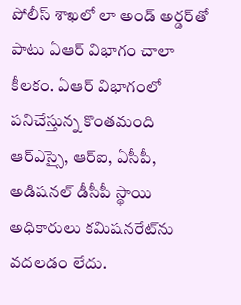పోలీస్‌ శాఖలో లా అండ్‌ అర్డర్‌తో పాటు ఏఆర్‌ విభాగం చాలా కీలకం. ఏఆర్‌ విభాగంలో పనిచేస్తున్న కొంతమంది ఆర్‌ఎస్సై, ఆర్‌ఐ, ఏసీపీ, అడిషనల్‌ డీసీపీ స్థాయి అధికారులు కమిషనరేట్‌ను వదలడం లేదు.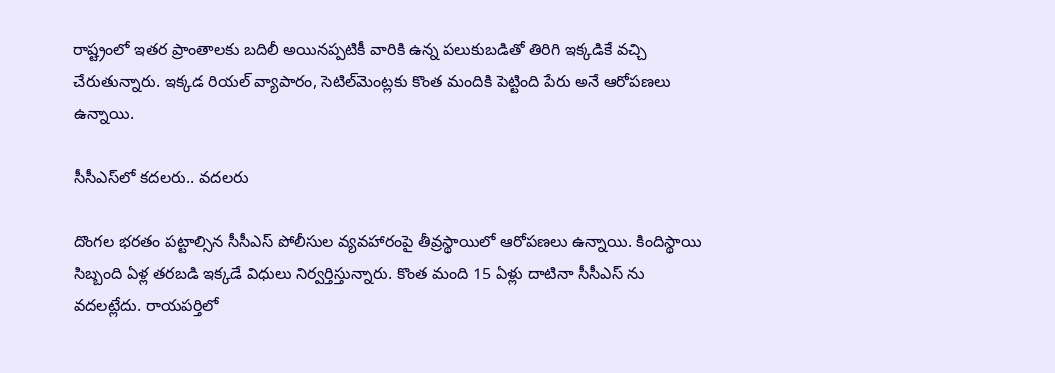రాష్ట్రంలో ఇతర ప్రాంతాలకు బదిలీ అయినప్పటికీ వారికి ఉన్న పలుకుబడితో తిరిగి ఇక్కడికే వచ్చి చేరుతున్నారు. ఇక్కడ రియల్‌ వ్యాపారం, సెటిల్‌మెంట్లకు కొంత మందికి పెట్టింది పేరు అనే ఆరోపణలు ఉన్నాయి.

సీసీఎస్‌లో కదలరు.. వదలరు

దొంగల భరతం పట్టాల్సిన సీసీఎస్‌ పోలీసుల వ్యవహారంపై తీవ్రస్థాయిలో ఆరోపణలు ఉన్నాయి. కిందిస్థాయి సిబ్బంది ఏళ్ల తరబడి ఇక్కడే విధులు నిర్వర్తిస్తున్నారు. కొంత మంది 15 ఏళ్లు దాటినా సీసీఎస్‌ ను వదలట్లేదు. రాయపర్తిలో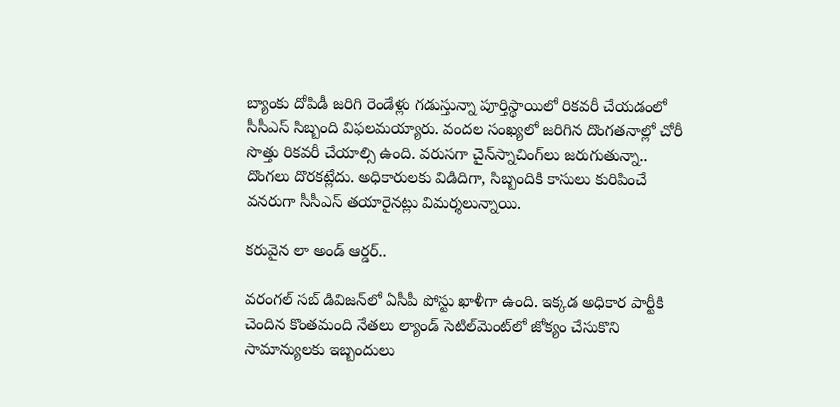బ్యాంకు దోపిడీ జరిగి రెండేళ్లు గడుస్తున్నా పూర్తిస్థాయిలో రికవరీ చేయడంలో సీసీఎస్‌ సిబ్బంది విఫలమయ్యారు. వందల సంఖ్యలో జరిగిన దొంగతనాల్లో చోరీ సొత్తు రికవరీ చేయాల్సి ఉంది. వరుసగా చైన్‌స్నాచింగ్‌లు జరుగుతున్నా.. దొంగలు దొరకట్లేదు. అధికారులకు విడిదిగా, సిబ్బందికి కాసులు కురిపించే వనరుగా సీసీఎస్‌ తయారైనట్లు విమర్శలున్నాయి.

కరువైన లా అండ్‌ ఆర్డర్‌..

వరంగల్‌ సబ్‌ డివిజన్‌లో ఏసీపీ పోస్టు ఖాళీగా ఉంది. ఇక్కడ అధికార పార్టీకి చెందిన కొంతమంది నేతలు ల్యాండ్‌ సెటిల్‌మెంట్‌లో జోక్యం చేసుకొని సామాన్యులకు ఇబ్బందులు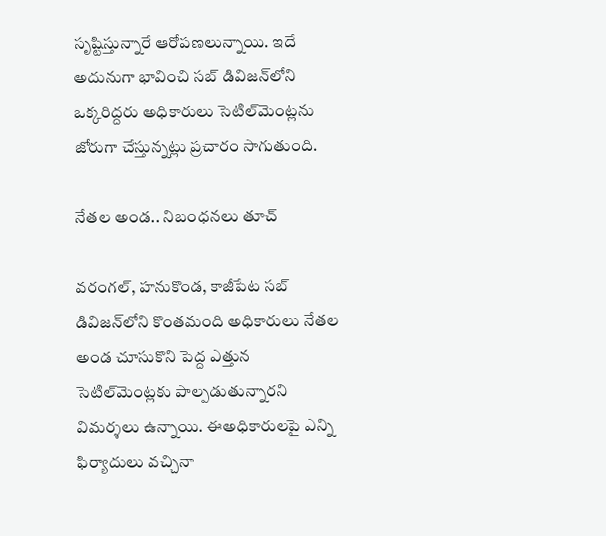సృష్టిస్తున్నారే ఆరోపణలున్నాయి. ఇదే అదునుగా భావించి సబ్‌ డివిజన్‌లోని ఒక్కరిద్దరు అధికారులు సెటిల్‌మెంట్లను జోరుగా చేస్తున్నట్లు ప్రచారం సాగుతుంది.

నేతల అండ.. నిబంధనలు తూచ్‌

వరంగల్‌, హనుకొండ, కాజీపేట సబ్‌ డివిజన్‌లోని కొంతమంది అధికారులు నేతల అండ చూసుకొని పెద్ద ఎత్తున సెటిల్‌మెంట్లకు పాల్పడుతున్నారని విమర్శలు ఉన్నాయి. ఈఅధికారులపై ఎన్ని ఫిర్యాదులు వచ్చినా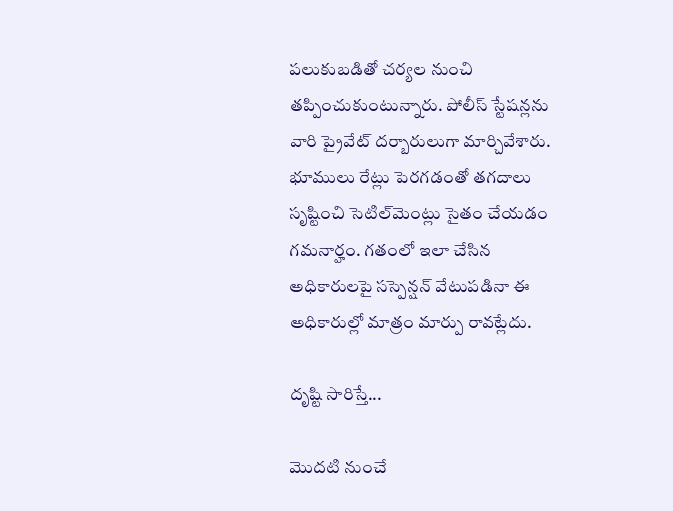పలుకుబడితో చర్యల నుంచి తప్పించుకుంటున్నారు. పోలీస్‌ స్టేషన్లను వారి ప్రైవేట్‌ దర్బారులుగా మార్చివేశారు. భూములు రేట్లు పెరగడంతో తగదాలు సృష్టించి సెటిల్‌మెంట్లు సైతం చేయడం గమనార్హం. గతంలో ఇలా చేసిన అధికారులపై సస్పెన్షన్‌ వేటుపడినా ఈ అధికారుల్లో మాత్రం మార్పు రావట్లేదు.

దృష్టి సారిస్తే...

మొదటి నుంచే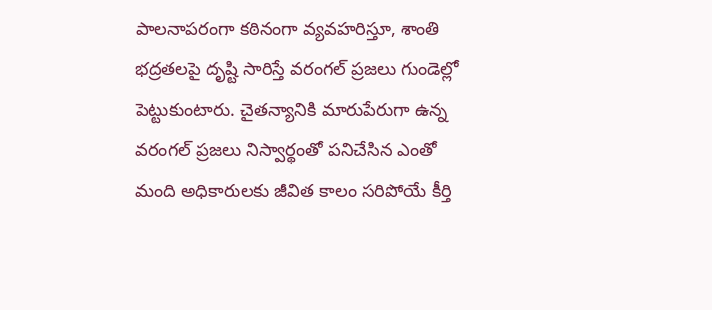పాలనాపరంగా కఠినంగా వ్యవహరిస్తూ, శాంతి భద్రతలపై దృష్టి సారిస్తే వరంగల్‌ ప్రజలు గుండెల్లో పెట్టుకుంటారు. చైతన్యానికి మారుపేరుగా ఉన్న వరంగల్‌ ప్రజలు నిస్వార్థంతో పనిచేసిన ఎంతో మంది అధికారులకు జీవిత కాలం సరిపోయే కీర్తి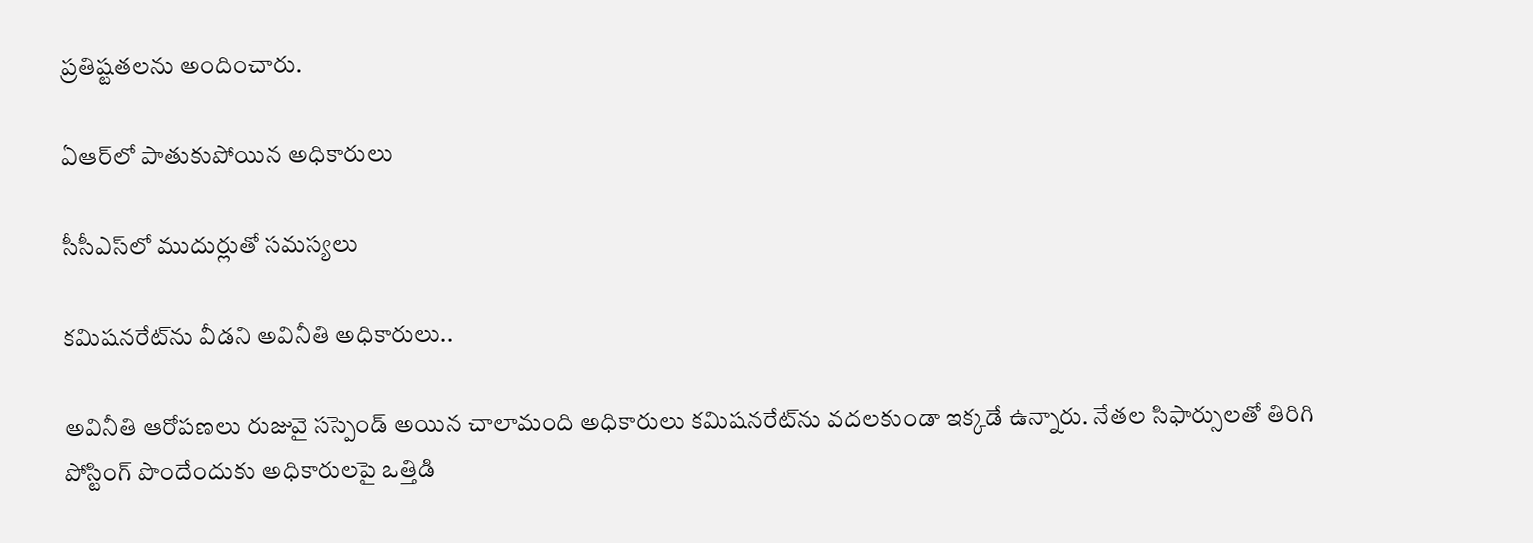ప్రతిష్టతలను అందించారు.

ఏఆర్‌లో పాతుకుపోయిన అధికారులు

సీసీఎస్‌లో ముదుర్లుతో సమస్యలు

కమిషనరేట్‌ను వీడని అవినీతి అధికారులు..

అవినీతి ఆరోపణలు రుజువై సస్పెండ్‌ అయిన చాలామంది అధికారులు కమిషనరేట్‌ను వదలకుండా ఇక్కడే ఉన్నారు. నేతల సిఫార్సులతో తిరిగి పోస్టింగ్‌ పొందేందుకు అధికారులపై ఒత్తిడి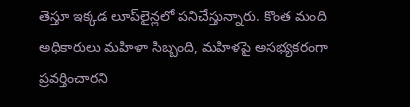తెస్తూ ఇక్కడ లూప్‌లైన్లలో పనిచేస్తున్నారు. కొంత మంది అధికారులు మహిళా సిబ్బంది, మహిళపై అసభ్యకరంగా ప్రవర్తించారని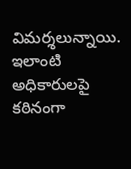విమర్శలున్నాయి. ఇలాంటి అధికారులపై కఠినంగా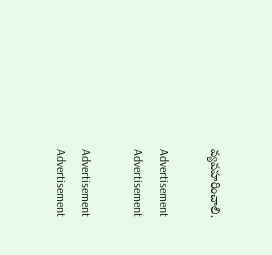వ్యవహరించాలి.

Advertisement
Advertisement

Advertisement
Advertisement